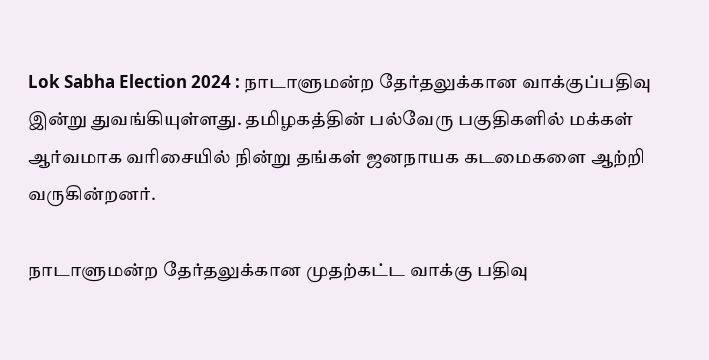Lok Sabha Election 2024 : நாடாளுமன்ற தேர்தலுக்கான வாக்குப்பதிவு இன்று துவங்கியுள்ளது. தமிழகத்தின் பல்வேரு பகுதிகளில் மக்கள் ஆர்வமாக வரிசையில் நின்று தங்கள் ஜனநாயக கடமைகளை ஆற்றி வருகின்றனர்.

நாடாளுமன்ற தேர்தலுக்கான முதற்கட்ட வாக்கு பதிவு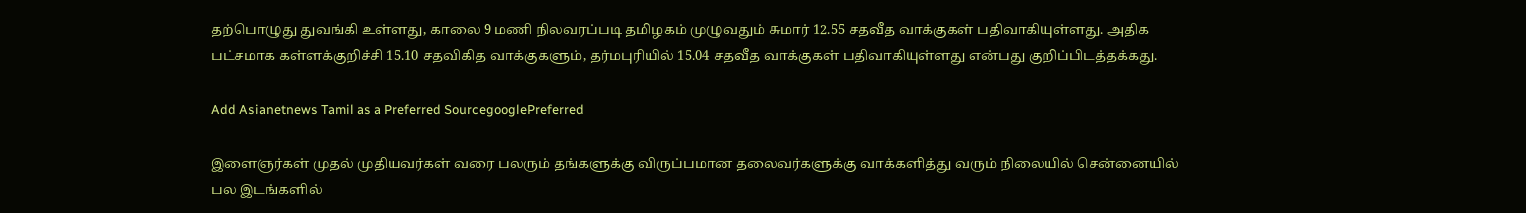தற்பொழுது துவங்கி உள்ளது, காலை 9 மணி நிலவரப்படி தமிழகம் முழுவதும் சுமார் 12.55 சதவீத வாக்குகள் பதிவாகியுள்ளது. அதிக பட்சமாக கள்ளக்குறிச்சி 15.10 சதவிகித வாக்குகளும், தர்மபுரியில் 15.04 சதவீத வாக்குகள் பதிவாகியுள்ளது என்பது குறிப்பிடத்தக்கது.

Add Asianetnews Tamil as a Preferred SourcegooglePreferred

இளைஞர்கள் முதல் முதியவர்கள் வரை பலரும் தங்களுக்கு விருப்பமான தலைவர்களுக்கு வாக்களித்து வரும் நிலையில் சென்னையில் பல இடங்களில்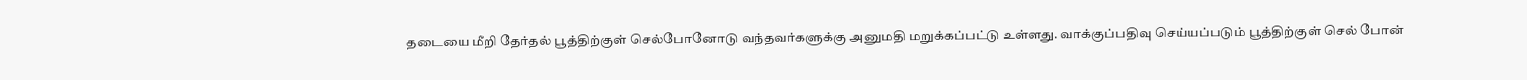தடையை மீறி தேர்தல் பூத்திற்குள் செல்போனோடு வந்தவர்களுக்கு அனுமதி மறுக்கப்பட்டு உள்ளது. வாக்குப்பதிவு செய்யப்படும் பூத்திற்குள் செல் போன்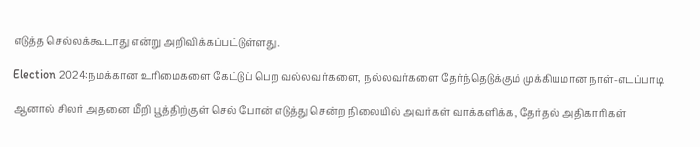எடுத்த செல்லக்கூடாது என்று அறிவிக்கப்பட்டுள்ளது.

Election 2024:நமக்கான உரிமைகளை கேட்டுப் பெற வல்லவர்களை, நல்லவர்களை தேர்ந்தெடுக்கும் முக்கியமான நாள்-எடப்பாடி

ஆனால் சிலர் அதனை மீறி பூத்திற்குள் செல் போன் எடுத்து சென்ற நிலையில் அவர்கள் வாக்களிக்க, தேர்தல் அதிகாரிகள்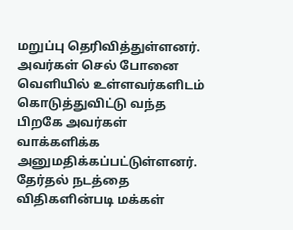மறுப்பு தெரிவித்துள்ளனர். அவர்கள் செல் போனை வெளியில் உள்ளவர்களிடம் கொடுத்துவிட்டு வந்த பிறகே அவர்கள் வாக்களிக்க அனுமதிக்கப்பட்டுள்ளனர். தேர்தல் நடத்தை விதிகளின்படி மக்கள்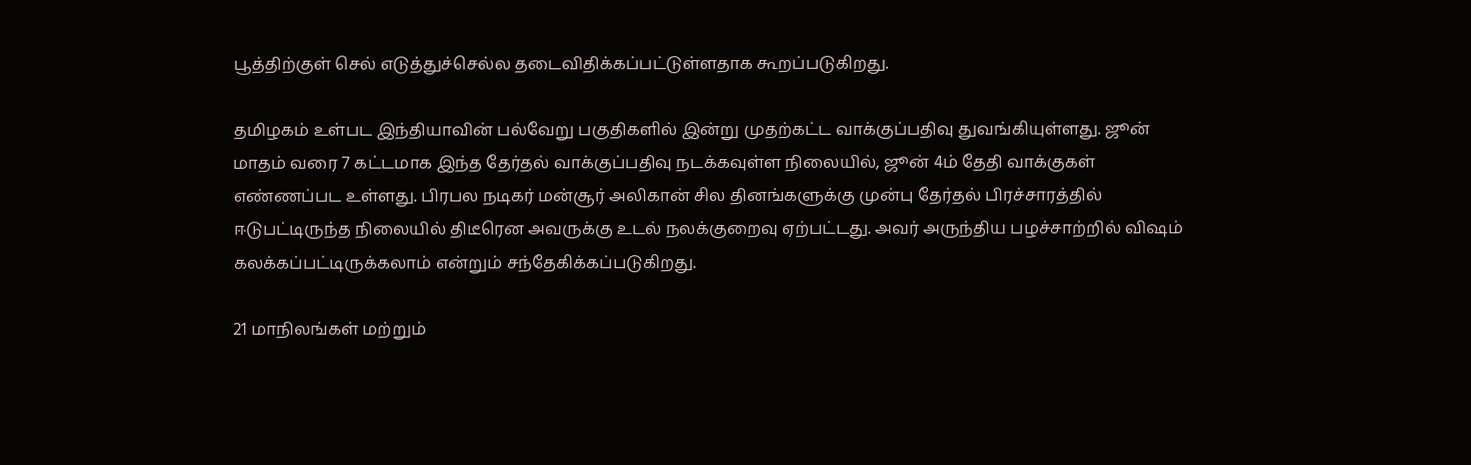பூத்திற்குள் செல் எடுத்துச்செல்ல தடைவிதிக்கப்பட்டுள்ளதாக கூறப்படுகிறது.

தமிழகம் உள்பட இந்தியாவின் பல்வேறு பகுதிகளில் இன்று முதற்கட்ட வாக்குப்பதிவு துவங்கியுள்ளது. ஜூன் மாதம் வரை 7 கட்டமாக இந்த தேர்தல் வாக்குப்பதிவு நடக்கவுள்ள நிலையில், ஜூன் 4ம் தேதி வாக்குகள் எண்ணப்பட உள்ளது. பிரபல நடிகர் மன்சூர் அலிகான் சில தினங்களுக்கு முன்பு தேர்தல் பிரச்சாரத்தில் ஈடுபட்டிருந்த நிலையில் திடீரென அவருக்கு உடல் நலக்குறைவு ஏற்பட்டது. அவர் அருந்திய பழச்சாற்றில் விஷம் கலக்கப்பட்டிருக்கலாம் என்றும் சந்தேகிக்கப்படுகிறது.

21 மாநிலங்கள் மற்றும்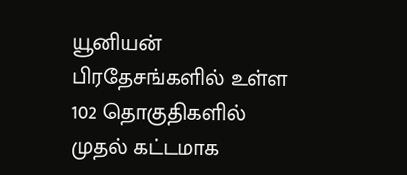யூனியன் பிரதேசங்களில் உள்ள 102 தொகுதிகளில் முதல் கட்டமாக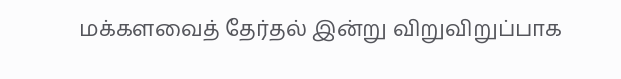மக்களவைத் தேர்தல் இன்று விறுவிறுப்பாக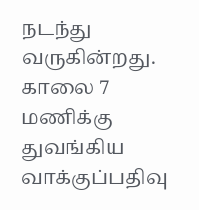நடந்து வருகின்றது. காலை 7 மணிக்கு துவங்கிய வாக்குப்பதிவு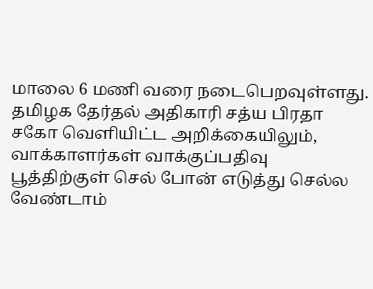மாலை 6 மணி வரை நடைபெறவுள்ளது. தமிழக தேர்தல் அதிகாரி சத்ய பிரதா சகோ வெளியிட்ட அறிக்கையிலும், வாக்காளர்கள் வாக்குப்பதிவு பூத்திற்குள் செல் போன் எடுத்து செல்ல வேண்டாம்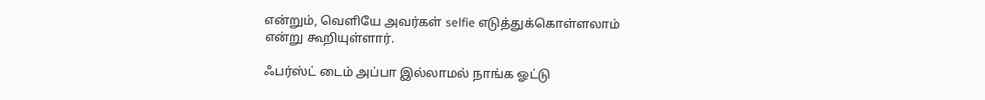என்றும், வெளியே அவர்கள் selfie எடுத்துக்கொள்ளலாம் என்று கூறியுள்ளார்.

ஃபர்ஸ்ட் டைம் அப்பா இல்லாமல் நாங்க ஓட்டு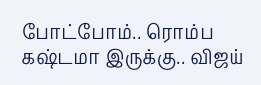போட்போம்.. ரொம்ப கஷ்டமா இருக்கு.. விஜய்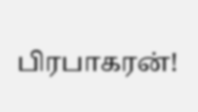பிரபாகரன்!